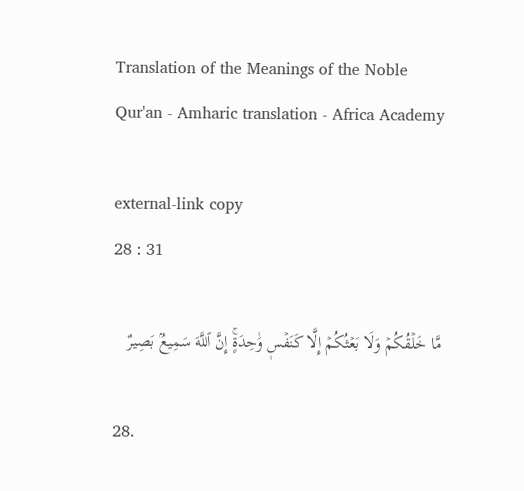Translation of the Meanings of the Noble Qur'an - Amharic translation - Africa Academy

external-link copy
28 : 31

مَّا خَلۡقُكُمۡ وَلَا بَعۡثُكُمۡ إِلَّا كَنَفۡسٖ وَٰحِدَةٍۚ إِنَّ ٱللَّهَ سَمِيعُۢ بَصِيرٌ

28.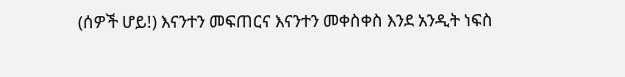(ሰዎች ሆይ!) እናንተን መፍጠርና እናንተን መቀስቀስ እንደ አንዲት ነፍስ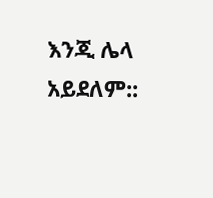እንጂ ሌላ አይደለም::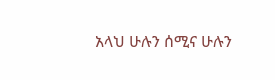አላህ ሁሉን ሰሚና ሁሉን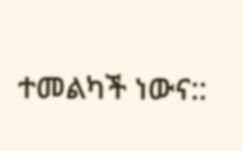ተመልካች ነውና::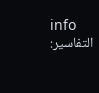info
التفاسير: